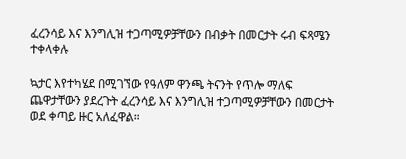ፈረንሳይ እና እንግሊዝ ተጋጣሚዎቻቸውን በብቃት በመርታት ሩብ ፍጻሜን ተቀላቀሉ

ኳታር እየተካሄደ በሚገኘው የዓለም ዋንጫ ትናንት የጥሎ ማለፍ ጨዋታቸውን ያደረጉት ፈረንሳይ እና እንግሊዝ ተጋጣሚዎቻቸውን በመርታት ወደ ቀጣይ ዙር አለፈዋል።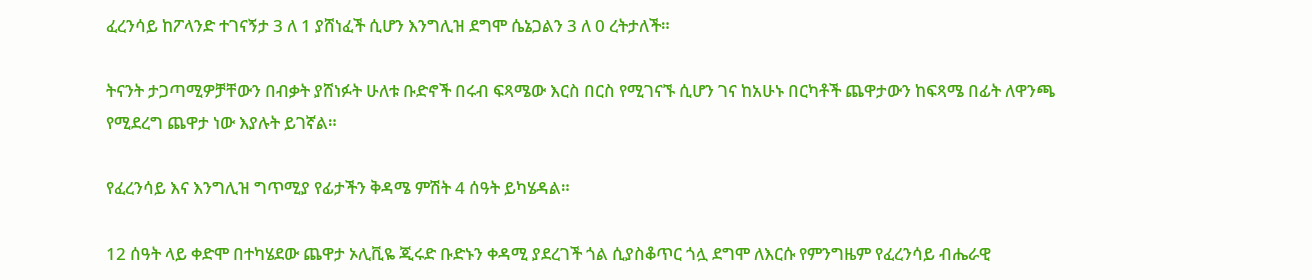ፈረንሳይ ከፖላንድ ተገናኝታ 3 ለ 1 ያሸነፈች ሲሆን እንግሊዝ ደግሞ ሴኔጋልን 3 ለ 0 ረትታለች።

ትናንት ታጋጣሚዎቻቸውን በብቃት ያሸነፉት ሁለቱ ቡድኖች በሩብ ፍጻሜው እርስ በርስ የሚገናኙ ሲሆን ገና ከአሁኑ በርካቶች ጨዋታውን ከፍጻሜ በፊት ለዋንጫ የሚደረግ ጨዋታ ነው እያሉት ይገኛል።

የፈረንሳይ እና እንግሊዝ ግጥሚያ የፊታችን ቅዳሜ ምሽት 4 ሰዓት ይካሄዳል።

12 ሰዓት ላይ ቀድሞ በተካሄደው ጨዋታ ኦሊቪዬ ጂሩድ ቡድኑን ቀዳሚ ያደረገች ጎል ሲያስቆጥር ጎሏ ደግሞ ለእርሱ የምንግዜም የፈረንሳይ ብሔራዊ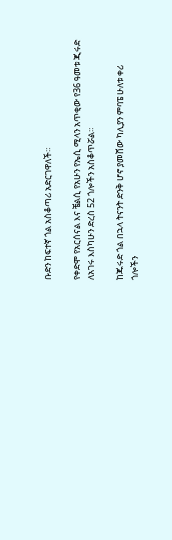ቡድን ከፍተኛ ጎል አስቆጣሪ አድርገዋለች።

የቀድሞ የአርሰናል እና ቼልሲ የአሁን የኤሲ ሚላን አጥቂው የ36 ዓመቱ ጂሩድ ለአገሩ እስካሁን ድረስ 52 ጎሎችን አስቆጥሯል።

ከጁሩድ ጎል በኋላ ትናንት ድንቅ ሆኖ ያመሸው ካሊያን ምባፔ ሁለቱ ቀሪ ጎሎችን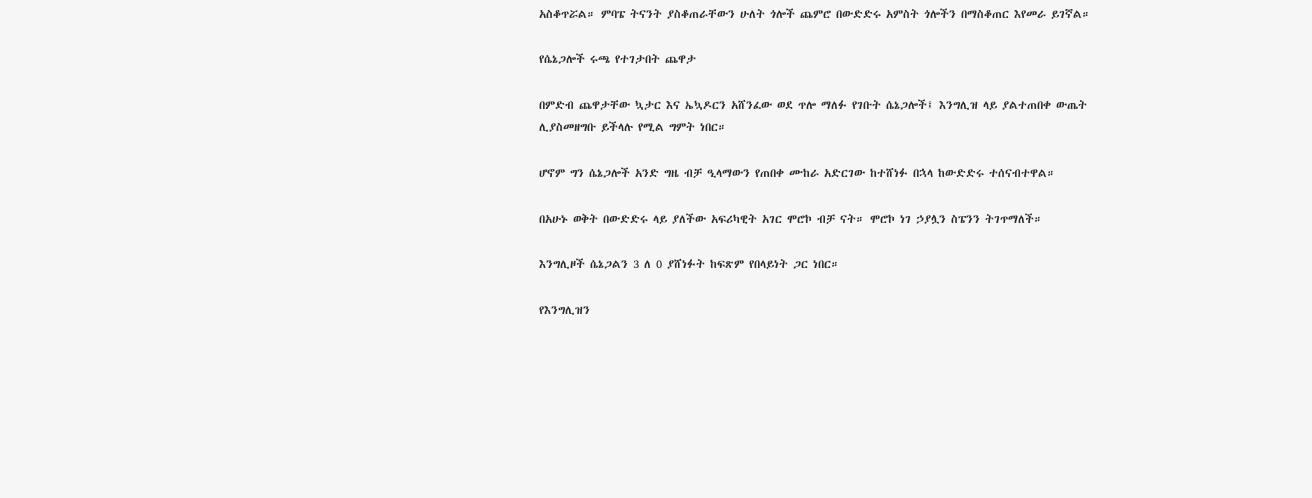አስቆጥሯል። ምባፔ ትናንት ያስቆጠራቸውን ሁለት ጎሎች ጨምሮ በውድድሩ አምስት ጎሎችን በማስቆጠር እየመራ ይገኛል።

የሴኔጋሎች ሩጫ የተገታበት ጨዋታ

በምድብ ጨዋታቸው ኳታር እና ኤኳዶርን አሸንፈው ወደ ጥሎ ማለፉ የገቡት ሴኔጋሎች፤ እንግሊዝ ላይ ያልተጠበቀ ውጤት ሊያስመዘግቡ ይችላሉ የሚል ግምት ነበር።

ሆኖም ግን ሴኔጋሎች አንድ ግዜ ብቻ ዒላማውን የጠበቀ ሙከራ አድርገው ከተሸነፉ በኋላ ከውድድሩ ተሰናብተዋል።

በአሁኑ ወቅት በውድድሩ ላይ ያለችው አፍሪካዊት አገር ሞሮኮ ብቻ ናት። ሞሮኮ ነገ ኃያሏን ስፔንን ትገጥማለች።

እንግሊዞች ሴኔጋልን 3 ለ 0 ያሸነፉት ከፍጽም የበላይነት ጋር ነበር።

የእንግሊዝን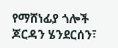የማሸነፊያ ጎሎች ጆርዳን ሄንደርሰን፣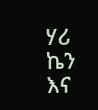ሃሪ ኬን እና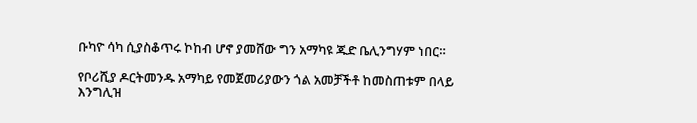ቡካዮ ሳካ ሲያስቆጥሩ ኮከብ ሆኖ ያመሸው ግን አማካዩ ጁድ ቤሊንግሃም ነበር።

የቦሪሺያ ዶርትመንዱ አማካይ የመጀመሪያውን ጎል አመቻችቶ ከመስጠቱም በላይ እንግሊዝ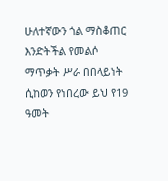ሁለተኛውን ጎል ማስቆጠር እንድትችል የመልሶ ማጥቃት ሥራ በበላይነት ሲከወን የነበረው ይህ የ19 ዓመት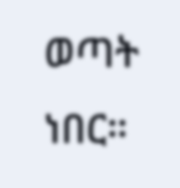ወጣት ነበር።